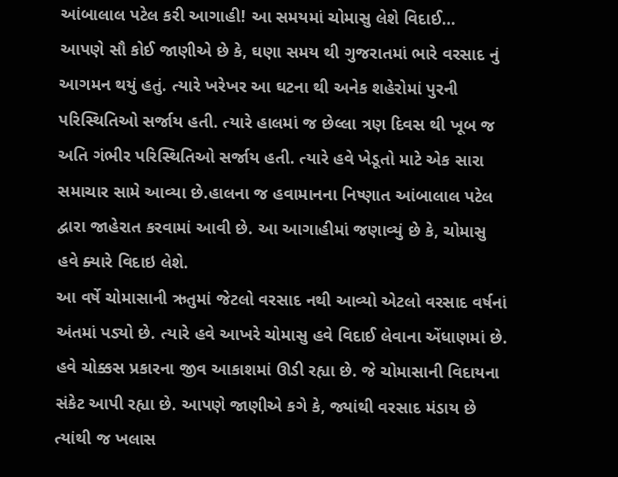આંબાલાલ પટેલ કરી આગાહી! આ સમયમાં ચોમાસુ લેશે વિદાઈ…
આપણે સૌ કોઈ જાણીએ છે કે, ઘણા સમય થી ગુજરાતમાં ભારે વરસાદ નું આગમન થયું હતું. ત્યારે ખરેખર આ ઘટના થી અનેક શહેરોમાં પુરની પરિસ્થિતિઓ સર્જાય હતી. ત્યારે હાલમાં જ છેલ્લા ત્રણ દિવસ થી ખૂબ જ અતિ ગંભીર પરિસ્થિતિઓ સર્જાય હતી. ત્યારે હવે ખેડૂતો માટે એક સારા સમાચાર સામે આવ્યા છે.હાલના જ હવામાનના નિષ્ણાત આંબાલાલ પટેલ દ્વારા જાહેરાત કરવામાં આવી છે. આ આગાહીમાં જણાવ્યું છે કે, ચોમાસુ હવે ક્યારે વિદાઇ લેશે.
આ વર્ષે ચોમાસાની ઋતુમાં જેટલો વરસાદ નથી આવ્યો એટલો વરસાદ વર્ષનાં અંતમાં પડ્યો છે. ત્યારે હવે આખરે ચોમાસુ હવે વિદાઈ લેવાના એંધાણમાં છે. હવે ચોક્કસ પ્રકારના જીવ આકાશમાં ઊડી રહ્યા છે. જે ચોમાસાની વિદાયના સંકેટ આપી રહ્યા છે. આપણે જાણીએ કગે કે, જ્યાંથી વરસાદ મંડાય છે ત્યાંથી જ ખલાસ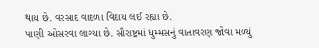થાય છે. વરસાદ વાદળા વિદાય લઈ રહ્યા છે.
પાણી ઓસરવા લાગ્યા છે. સૌરાષ્ટ્રમાં ધુમ્મસનું વાતાવરણ જોવા મળ્યું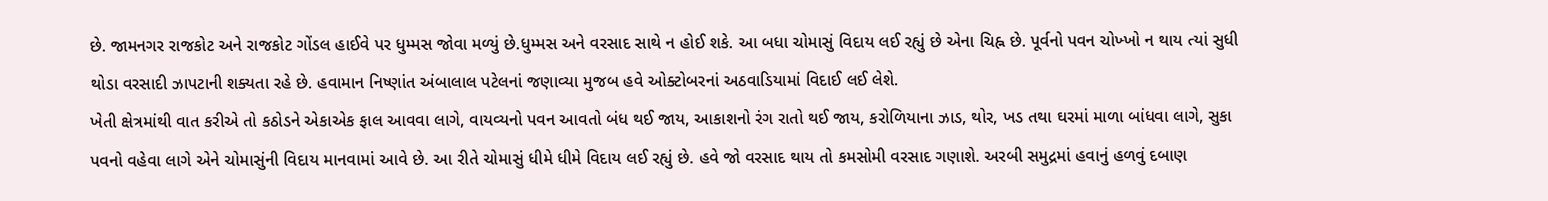છે. જામનગર રાજકોટ અને રાજકોટ ગોંડલ હાઈવે પર ધુમ્મસ જોવા મળ્યું છે.ધુમ્મસ અને વરસાદ સાથે ન હોઈ શકે. આ બધા ચોમાસું વિદાય લઈ રહ્યું છે એના ચિહ્ન છે. પૂર્વનો પવન ચોખ્ખો ન થાય ત્યાં સુધી થોડા વરસાદી ઝાપટાની શક્યતા રહે છે. હવામાન નિષ્ણાંત અંબાલાલ પટેલનાં જણાવ્યા મુજબ હવે ઓક્ટોબરનાં અઠવાડિયામાં વિદાઈ લઈ લેશે.
ખેતી ક્ષેત્રમાંથી વાત કરીએ તો કઠોડને એકાએક ફાલ આવવા લાગે, વાયવ્યનો પવન આવતો બંધ થઈ જાય, આકાશનો રંગ રાતો થઈ જાય, કરોળિયાના ઝાડ, થોર, ખડ તથા ઘરમાં માળા બાંધવા લાગે, સુકા પવનો વહેવા લાગે એને ચોમાસુંની વિદાય માનવામાં આવે છે. આ રીતે ચોમાસું ધીમે ધીમે વિદાય લઈ રહ્યું છે. હવે જો વરસાદ થાય તો કમસોમી વરસાદ ગણાશે. અરબી સમુદ્રમાં હવાનું હળવું દબાણ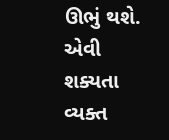ઊભું થશે. એવી શક્યતા વ્યક્ત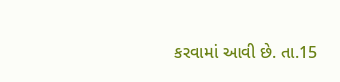કરવામાં આવી છે. તા.15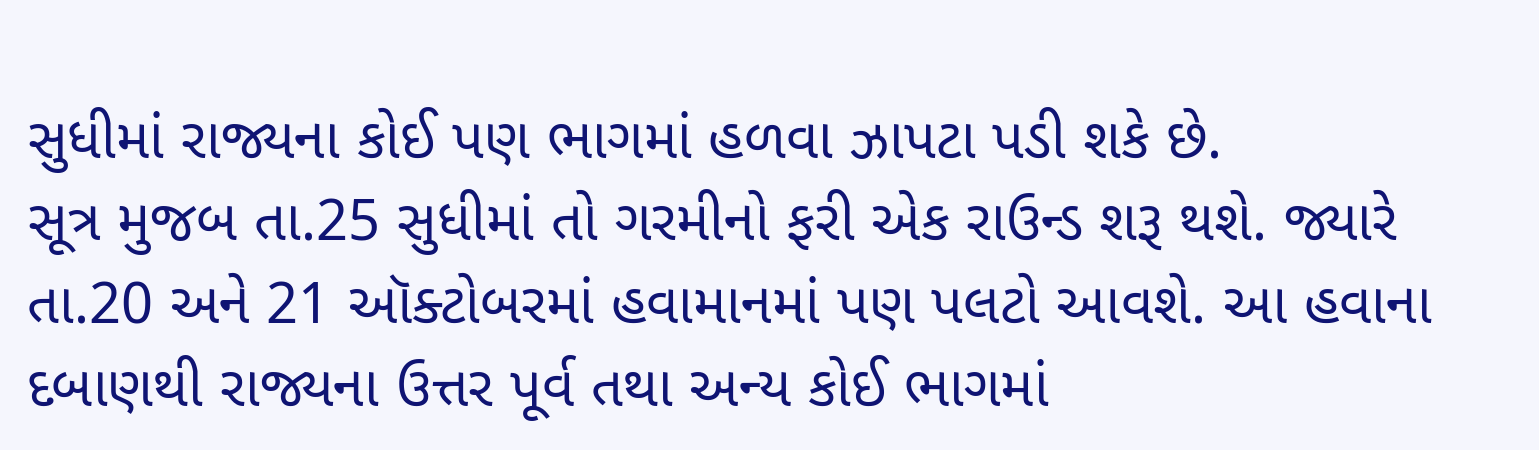સુધીમાં રાજ્યના કોઈ પણ ભાગમાં હળવા ઝાપટા પડી શકે છે.
સૂત્ર મુજબ તા.25 સુધીમાં તો ગરમીનો ફરી એક રાઉન્ડ શરૂ થશે. જ્યારે તા.20 અને 21 ઑક્ટોબરમાં હવામાનમાં પણ પલટો આવશે. આ હવાના દબાણથી રાજ્યના ઉત્તર પૂર્વ તથા અન્ય કોઈ ભાગમાં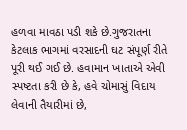હળવા માવઠા પડી શકે છે.ગુજરાતના કેટલાક ભાગમાં વરસાદની ઘટ સંપૂર્ણ રીતે પૂરી થઈ ગઈ છે. હવામાન ખાતાએ એવી સ્પષ્ટતા કરી છે કે, હવે ચોમાસું વિદાય લેવાની તૈયારીમાં છે,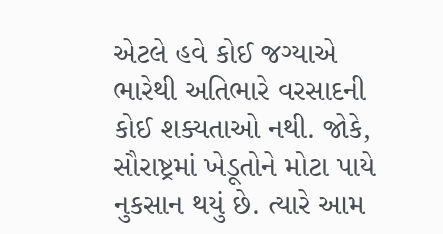એટલે હવે કોઈ જગ્યાએ ભારેથી અતિભારે વરસાદની કોઈ શક્યતાઓ નથી. જોકે, સૌરાષ્ટ્રમાં ખેડૂતોને મોટા પાયે નુકસાન થયું છે. ત્યારે આમ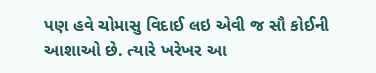પણ હવે ચોમાસુ વિદાઈ લઇ એવી જ સૌ કોઈની આશાઓ છે. ત્યારે ખરેખર આ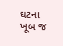ઘટના ખૂબ જ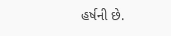હર્ષની છે.